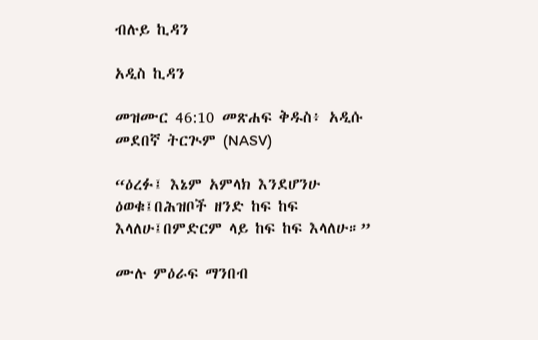ብሉይ ኪዳን

አዲስ ኪዳን

መዝሙር 46:10 መጽሐፍ ቅዱስ፥ አዲሱ መደበኛ ትርጒም (NASV)

“ዕረፉ፤ እኔም አምላክ እንደሆንሁ ዕወቁ፤በሕዝቦች ዘንድ ከፍ ከፍ እላለሁ፤በምድርም ላይ ከፍ ከፍ እላለሁ።”

ሙሉ ምዕራፍ ማንበብ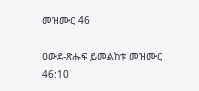መዝሙር 46

ዐውደ-ጽሑፍ ይመልከቱ መዝሙር 46:10